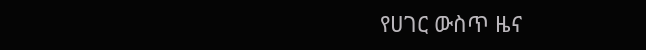የሀገር ውስጥ ዜና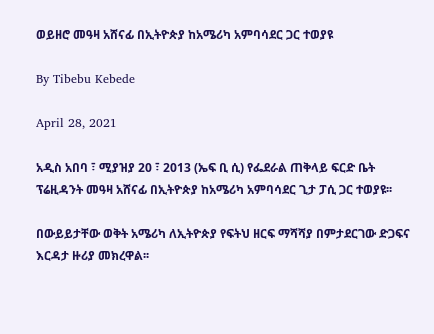ወይዘሮ መዓዛ አሸናፊ በኢትዮጵያ ከአሜሪካ አምባሳደር ጋር ተወያዩ

By Tibebu Kebede

April 28, 2021

አዲስ አበባ ፣ ሚያዝያ 20 ፣ 2013 (ኤፍ ቢ ሲ) የፌደራል ጠቅላይ ፍርድ ቤት ፕሬዚዳንት መዓዛ አሸናፊ በኢትዮጵያ ከአሜሪካ አምባሳደር ጊታ ፓሲ ጋር ተወያዩ፡፡

በውይይታቸው ወቅት አሜሪካ ለኢትዮጵያ የፍትህ ዘርፍ ማሻሻያ በምታደርገው ድጋፍና እርዳታ ዙሪያ መክረዋል፡፡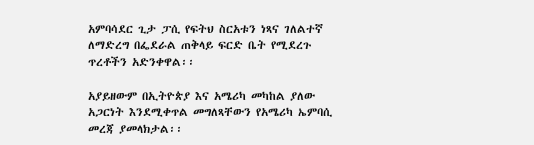አምባሳደር ጊታ ፓሲ የፍትህ ስርአቱን ነጻና ገለልተኛ ለማድረግ በፌደራል ጠቅላይ ፍርድ ቤት የሚደረጉ ጥረቶችን አድንቀዋል፡፡

አያይዘውም በኢትዮጵያ እና አሜሪካ መካከል ያለው አጋርነት እንደሚቀጥል መግለጻቸውን የአሜሪካ ኤምባሲ መረጃ ያመላክታል፡፡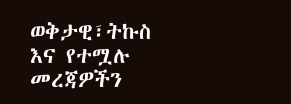ወቅታዊ፣ትኩስ እና የተሟሉ መረጃዎችን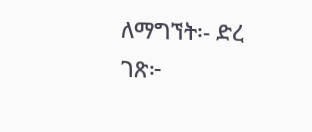ለማግኘት፡- ድረ ገጽ፦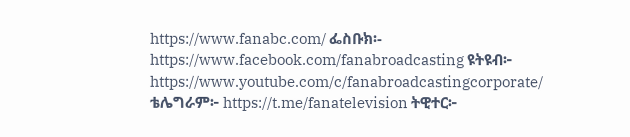https://www.fanabc.com/ ፌስቡክ፡- https://www.facebook.com/fanabroadcasting ዩትዩብ፦ https://www.youtube.com/c/fanabroadcastingcorporate/ ቴሌግራም፦ https://t.me/fanatelevision ትዊተር፦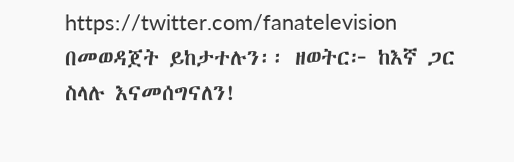https://twitter.com/fanatelevision በመወዳጀት ይከታተሉን፡፡ ዘወትር፦ ከእኛ ጋር ስላሉ እናመሰግናለን!